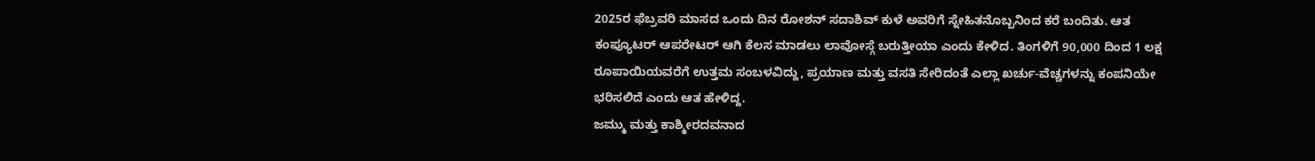2025ರ ಫೆಬ್ರವರಿ ಮಾಸದ ಒಂದು ದಿನ ರೋಶನ್ ಸದಾಶಿವ್ ಕುಳೆ ಅವರಿಗೆ ಸ್ನೇಹಿತನೊಬ್ಬನಿಂದ ಕರೆ ಬಂದಿತು. ಆತ ಕಂಪ್ಯೂಟರ್ ಆಪರೇಟರ್ ಆಗಿ ಕೆಲಸ ಮಾಡಲು ಲಾವೋಸ್ಗೆ ಬರುತ್ತೀಯಾ ಎಂದು ಕೇಳಿದ. ತಿಂಗಳಿಗೆ 90,000 ದಿಂದ 1 ಲಕ್ಷ ರೂಪಾಯಿಯವರೆಗೆ ಉತ್ತಮ ಸಂಬಳವಿದ್ದು, ಪ್ರಯಾಣ ಮತ್ತು ವಸತಿ ಸೇರಿದಂತೆ ಎಲ್ಲಾ ಖರ್ಚು-ವೆಚ್ಚಗಳನ್ನು ಕಂಪನಿಯೇ ಭರಿಸಲಿದೆ ಎಂದು ಆತ ಹೇಳಿದ್ದ.
ಜಮ್ಮು ಮತ್ತು ಕಾಶ್ಮೀರದವನಾದ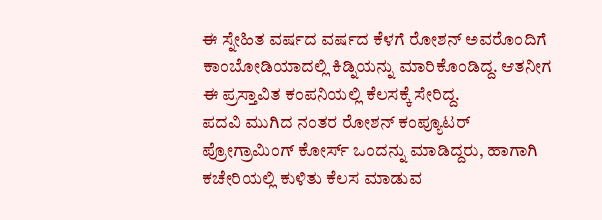ಈ ಸ್ನೇಹಿತ ವರ್ಷದ ವರ್ಷದ ಕೆಳಗೆ ರೋಶನ್ ಅವರೊಂದಿಗೆ ಕಾಂಬೋಡಿಯಾದಲ್ಲಿ ಕಿಡ್ನಿಯನ್ನು ಮಾರಿಕೊಂಡಿದ್ದ. ಆತನೀಗ ಈ ಪ್ರಸ್ತಾವಿತ ಕಂಪನಿಯಲ್ಲಿ ಕೆಲಸಕ್ಕೆ ಸೇರಿದ್ದ.
ಪದವಿ ಮುಗಿದ ನಂತರ ರೋಶನ್ ಕಂಪ್ಯೂಟರ್ ಪ್ರೋಗ್ರಾಮಿಂಗ್ ಕೋರ್ಸ್ ಒಂದನ್ನು ಮಾಡಿದ್ದರು, ಹಾಗಾಗಿ ಕಚೇರಿಯಲ್ಲಿ ಕುಳಿತು ಕೆಲಸ ಮಾಡುವ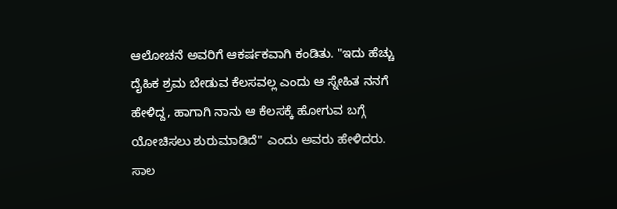ಆಲೋಚನೆ ಅವರಿಗೆ ಆಕರ್ಷಕವಾಗಿ ಕಂಡಿತು. "ಇದು ಹೆಚ್ಚು ದೈಹಿಕ ಶ್ರಮ ಬೇಡುವ ಕೆಲಸವಲ್ಲ ಎಂದು ಆ ಸ್ನೇಹಿತ ನನಗೆ ಹೇಳಿದ್ದ, ಹಾಗಾಗಿ ನಾನು ಆ ಕೆಲಸಕ್ಕೆ ಹೋಗುವ ಬಗ್ಗೆ ಯೋಚಿಸಲು ಶುರುಮಾಡಿದೆ" ಎಂದು ಅವರು ಹೇಳಿದರು.
ಸಾಲ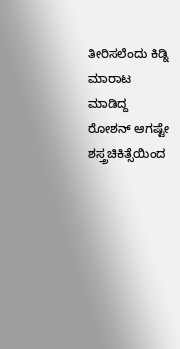ತೀರಿಸಲೆಂದು ಕಿಡ್ನಿ ಮಾರಾಟ ಮಾಡಿದ್ದ ರೋಶನ್ ಆಗಷ್ಟೇ ಶಸ್ತ್ರಚಿಕಿತ್ಸೆಯಿಂದ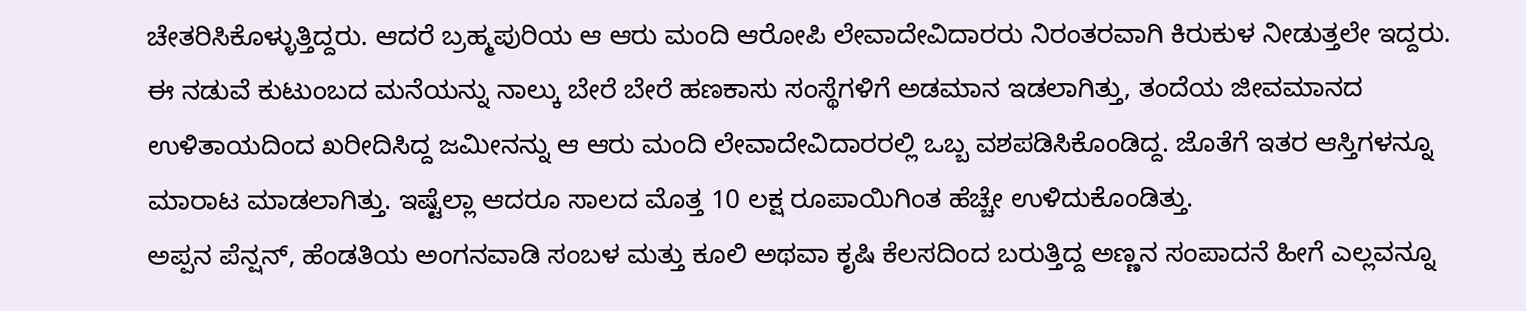ಚೇತರಿಸಿಕೊಳ್ಳುತ್ತಿದ್ದರು. ಆದರೆ ಬ್ರಹ್ಮಪುರಿಯ ಆ ಆರು ಮಂದಿ ಆರೋಪಿ ಲೇವಾದೇವಿದಾರರು ನಿರಂತರವಾಗಿ ಕಿರುಕುಳ ನೀಡುತ್ತಲೇ ಇದ್ದರು.
ಈ ನಡುವೆ ಕುಟುಂಬದ ಮನೆಯನ್ನು ನಾಲ್ಕು ಬೇರೆ ಬೇರೆ ಹಣಕಾಸು ಸಂಸ್ಥೆಗಳಿಗೆ ಅಡಮಾನ ಇಡಲಾಗಿತ್ತು, ತಂದೆಯ ಜೀವಮಾನದ ಉಳಿತಾಯದಿಂದ ಖರೀದಿಸಿದ್ದ ಜಮೀನನ್ನು ಆ ಆರು ಮಂದಿ ಲೇವಾದೇವಿದಾರರಲ್ಲಿ ಒಬ್ಬ ವಶಪಡಿಸಿಕೊಂಡಿದ್ದ. ಜೊತೆಗೆ ಇತರ ಆಸ್ತಿಗಳನ್ನೂ ಮಾರಾಟ ಮಾಡಲಾಗಿತ್ತು. ಇಷ್ಟೆಲ್ಲಾ ಆದರೂ ಸಾಲದ ಮೊತ್ತ 10 ಲಕ್ಷ ರೂಪಾಯಿಗಿಂತ ಹೆಚ್ಚೇ ಉಳಿದುಕೊಂಡಿತ್ತು.
ಅಪ್ಪನ ಪೆನ್ಷನ್, ಹೆಂಡತಿಯ ಅಂಗನವಾಡಿ ಸಂಬಳ ಮತ್ತು ಕೂಲಿ ಅಥವಾ ಕೃಷಿ ಕೆಲಸದಿಂದ ಬರುತ್ತಿದ್ದ ಅಣ್ಣನ ಸಂಪಾದನೆ ಹೀಗೆ ಎಲ್ಲವನ್ನೂ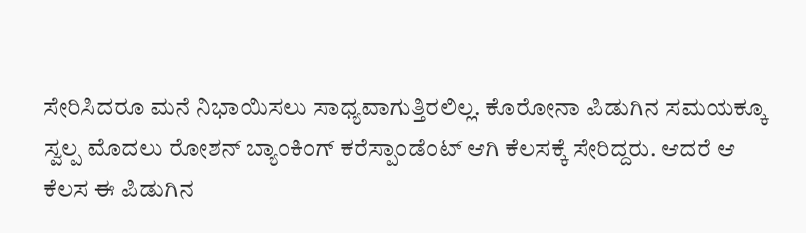ಸೇರಿಸಿದರೂ ಮನೆ ನಿಭಾಯಿಸಲು ಸಾಧ್ಯವಾಗುತ್ತಿರಲಿಲ್ಲ. ಕೊರೋನಾ ಪಿಡುಗಿನ ಸಮಯಕ್ಕೂ ಸ್ವಲ್ಪ ಮೊದಲು ರೋಶನ್ ಬ್ಯಾಂಕಿಂಗ್ ಕರೆಸ್ಪಾಂಡೆಂಟ್ ಆಗಿ ಕೆಲಸಕ್ಕೆ ಸೇರಿದ್ದರು. ಆದರೆ ಆ ಕೆಲಸ ಈ ಪಿಡುಗಿನ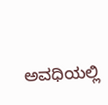ಅವಧಿಯಲ್ಲಿ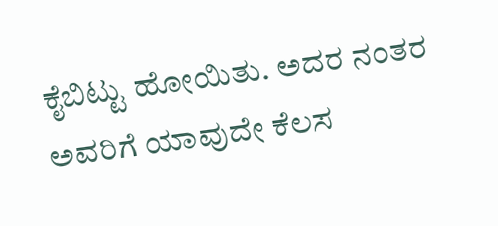ಕೈಬಿಟ್ಟು ಹೋಯಿತು. ಅದರ ನಂತರ ಅವರಿಗೆ ಯಾವುದೇ ಕೆಲಸ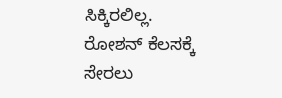ಸಿಕ್ಕಿರಲಿಲ್ಲ.
ರೋಶನ್ ಕೆಲಸಕ್ಕೆ ಸೇರಲು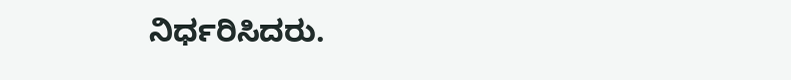ನಿರ್ಧರಿಸಿದರು.